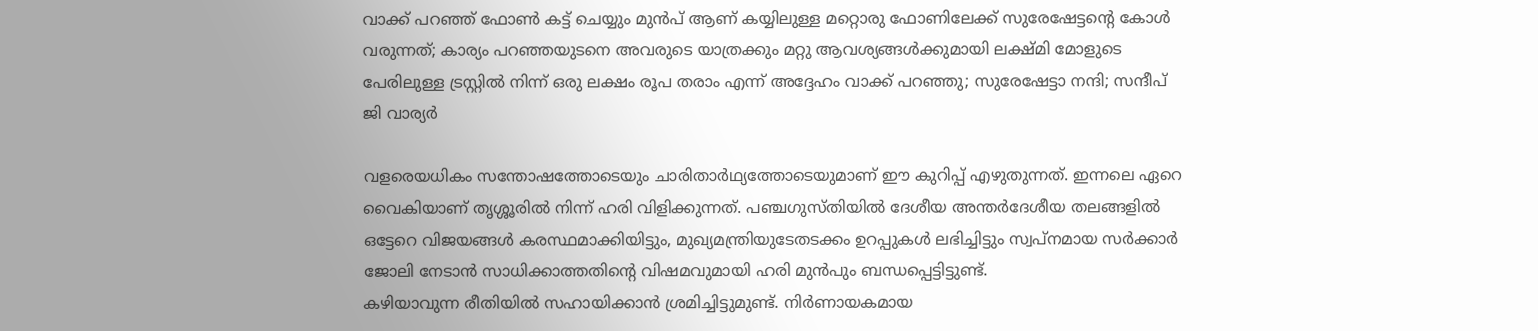വാക്ക് പറഞ്ഞ് ഫോൺ കട്ട് ചെയ്യും മുൻപ് ആണ് കയ്യിലുള്ള മറ്റൊരു ഫോണിലേക്ക് സുരേഷേട്ടൻ്റെ കോൾ വരുന്നത്; കാര്യം പറഞ്ഞയുടനെ അവരുടെ യാത്രക്കും മറ്റു ആവശ്യങ്ങൾക്കുമായി ലക്ഷ്മി മോളുടെ പേരിലുള്ള ട്രസ്റ്റിൽ നിന്ന് ഒരു ലക്ഷം രൂപ തരാം എന്ന് അദ്ദേഹം വാക്ക് പറഞ്ഞു; സുരേഷേട്ടാ നന്ദി; സന്ദീപ് ജി വാര്യർ

വളരെയധികം സന്തോഷത്തോടെയും ചാരിതാർഥ്യത്തോടെയുമാണ് ഈ കുറിപ്പ് എഴുതുന്നത്. ഇന്നലെ ഏറെ വൈകിയാണ് തൃശ്ശൂരിൽ നിന്ന് ഹരി വിളിക്കുന്നത്. പഞ്ചഗുസ്തിയിൽ ദേശീയ അന്തർദേശീയ തലങ്ങളിൽ ഒട്ടേറെ വിജയങ്ങൾ കരസ്ഥമാക്കിയിട്ടും, മുഖ്യമന്ത്രിയുടേതടക്കം ഉറപ്പുകൾ ലഭിച്ചിട്ടും സ്വപ്നമായ സർക്കാർ ജോലി നേടാൻ സാധിക്കാത്തതിന്റെ വിഷമവുമായി ഹരി മുൻപും ബന്ധപ്പെട്ടിട്ടുണ്ട്.
കഴിയാവുന്ന രീതിയിൽ സഹായിക്കാൻ ശ്രമിച്ചിട്ടുമുണ്ട്. നിർണായകമായ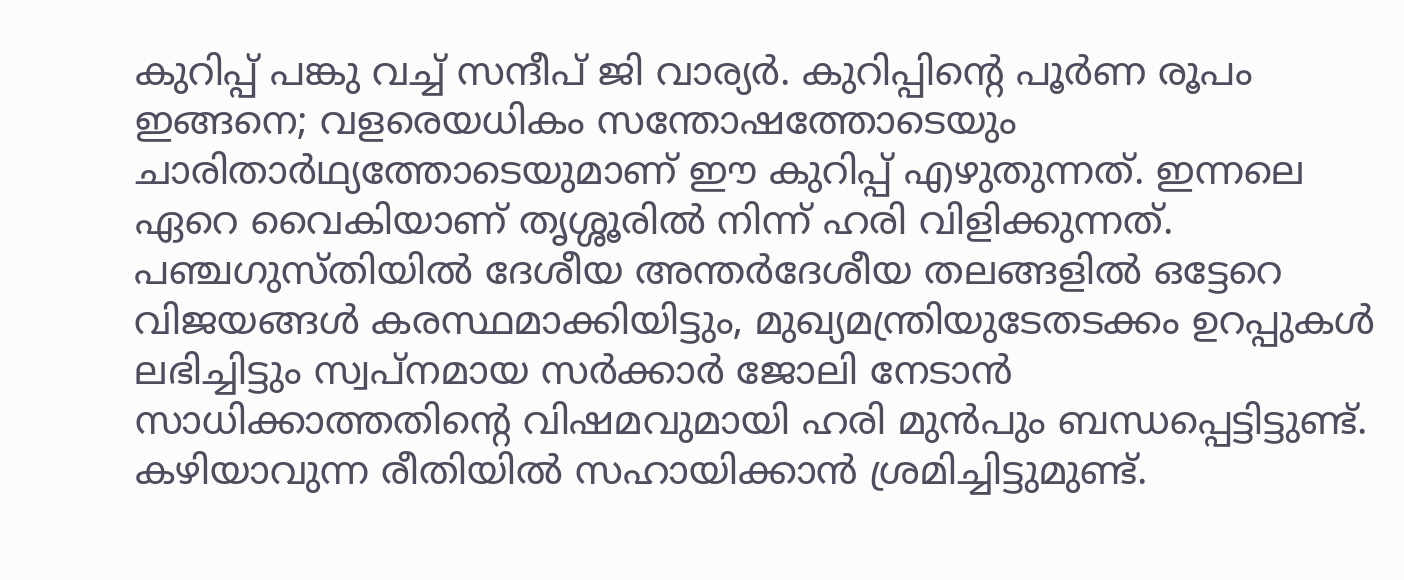കുറിപ്പ് പങ്കു വച്ച് സന്ദീപ് ജി വാര്യർ. കുറിപ്പിന്റെ പൂർണ രൂപം ഇങ്ങനെ; വളരെയധികം സന്തോഷത്തോടെയും ചാരിതാർഥ്യത്തോടെയുമാണ് ഈ കുറിപ്പ് എഴുതുന്നത്. ഇന്നലെ ഏറെ വൈകിയാണ് തൃശ്ശൂരിൽ നിന്ന് ഹരി വിളിക്കുന്നത്.
പഞ്ചഗുസ്തിയിൽ ദേശീയ അന്തർദേശീയ തലങ്ങളിൽ ഒട്ടേറെ വിജയങ്ങൾ കരസ്ഥമാക്കിയിട്ടും, മുഖ്യമന്ത്രിയുടേതടക്കം ഉറപ്പുകൾ ലഭിച്ചിട്ടും സ്വപ്നമായ സർക്കാർ ജോലി നേടാൻ സാധിക്കാത്തതിന്റെ വിഷമവുമായി ഹരി മുൻപും ബന്ധപ്പെട്ടിട്ടുണ്ട്. കഴിയാവുന്ന രീതിയിൽ സഹായിക്കാൻ ശ്രമിച്ചിട്ടുമുണ്ട്.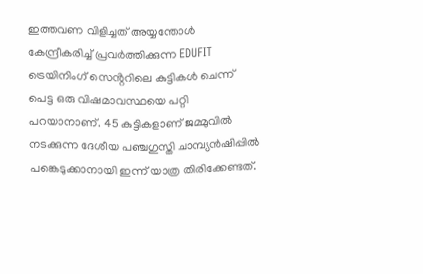ഇത്തവണ വിളിച്ചത് അയ്യന്തോൾ കേന്ദ്രീകരിച്ച് പ്രവർത്തിക്കുന്ന EDUFIT ട്രെയിനിംഗ് സെൻ്ററിലെ കുട്ടികൾ ചെന്ന് പെട്ട ഒരു വിഷമാവസ്ഥയെ പറ്റി പറയാനാണ്. 45 കുട്ടികളാണ് ജമ്മുവിൽ നടക്കുന്ന ദേശീയ പഞ്ചഗുസ്തി ചാമ്പ്യൻഷിപ്പിൽ പങ്കെടുക്കാനായി ഇന്ന് യാത്ര തിരിക്കേണ്ടത്.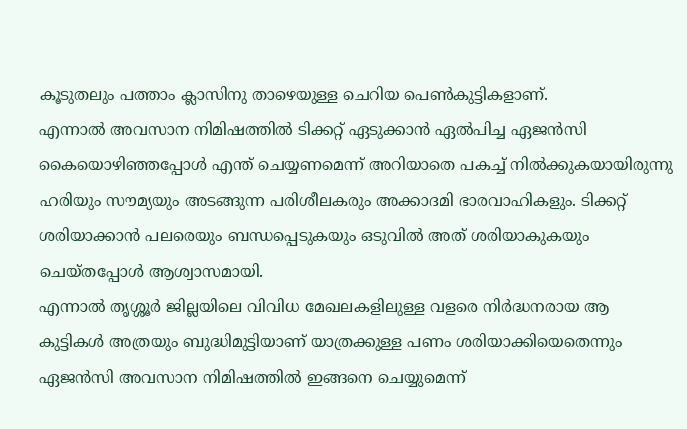കൂടുതലും പത്താം ക്ലാസിനു താഴെയുള്ള ചെറിയ പെൺകുട്ടികളാണ്.
എന്നാൽ അവസാന നിമിഷത്തിൽ ടിക്കറ്റ് ഏടുക്കാൻ ഏൽപിച്ച ഏജൻസി കൈയൊഴിഞ്ഞപ്പോൾ എന്ത് ചെയ്യണമെന്ന് അറിയാതെ പകച്ച് നിൽക്കുകയായിരുന്നു ഹരിയും സൗമ്യയും അടങ്ങുന്ന പരിശീലകരും അക്കാദമി ഭാരവാഹികളും. ടിക്കറ്റ് ശരിയാക്കാൻ പലരെയും ബന്ധപ്പെടുകയും ഒടുവിൽ അത് ശരിയാകുകയും ചെയ്തപ്പോൾ ആശ്വാസമായി.
എന്നാൽ തൃശ്ശൂർ ജില്ലയിലെ വിവിധ മേഖലകളിലുള്ള വളരെ നിർദ്ധനരായ ആ കുട്ടികൾ അത്രയും ബുദ്ധിമുട്ടിയാണ് യാത്രക്കുള്ള പണം ശരിയാക്കിയെതെന്നും ഏജൻസി അവസാന നിമിഷത്തിൽ ഇങ്ങനെ ചെയ്യുമെന്ന്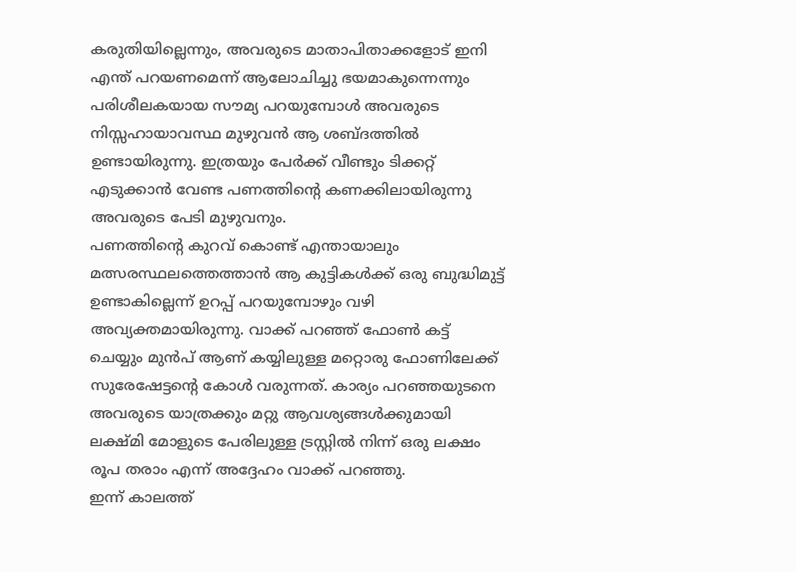കരുതിയില്ലെന്നും, അവരുടെ മാതാപിതാക്കളോട് ഇനി എന്ത് പറയണമെന്ന് ആലോചിച്ചു ഭയമാകുന്നെന്നും പരിശീലകയായ സൗമ്യ പറയുമ്പോൾ അവരുടെ നിസ്സഹായാവസ്ഥ മുഴുവൻ ആ ശബ്ദത്തിൽ ഉണ്ടായിരുന്നു. ഇത്രയും പേർക്ക് വീണ്ടും ടിക്കറ്റ് എടുക്കാൻ വേണ്ട പണത്തിൻ്റെ കണക്കിലായിരുന്നു അവരുടെ പേടി മുഴുവനും.
പണത്തിൻ്റെ കുറവ് കൊണ്ട് എന്തായാലും മത്സരസ്ഥലത്തെത്താൻ ആ കുട്ടികൾക്ക് ഒരു ബുദ്ധിമുട്ട് ഉണ്ടാകില്ലെന്ന് ഉറപ്പ് പറയുമ്പോഴും വഴി അവ്യക്തമായിരുന്നു. വാക്ക് പറഞ്ഞ് ഫോൺ കട്ട് ചെയ്യും മുൻപ് ആണ് കയ്യിലുള്ള മറ്റൊരു ഫോണിലേക്ക് സുരേഷേട്ടൻ്റെ കോൾ വരുന്നത്. കാര്യം പറഞ്ഞയുടനെ അവരുടെ യാത്രക്കും മറ്റു ആവശ്യങ്ങൾക്കുമായി ലക്ഷ്മി മോളുടെ പേരിലുള്ള ട്രസ്റ്റിൽ നിന്ന് ഒരു ലക്ഷം രൂപ തരാം എന്ന് അദ്ദേഹം വാക്ക് പറഞ്ഞു.
ഇന്ന് കാലത്ത്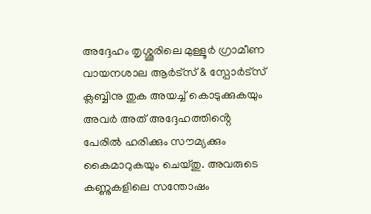അദ്ദേഹം തൃശ്ശൂരിലെ മുള്ളൂർ ഗ്രാമീണ വായനശാല ആർട്സ് & സ്പോർട്സ് ക്ലബ്ബിനു തുക അയച്ച് കൊടുക്കുകയും അവർ അത് അദ്ദേഹത്തിൻ്റെ പേരിൽ ഹരിക്കും സൗമ്യക്കും കൈമാറുകയും ചെയ്തു. അവരുടെ കണ്ണുകളിലെ സന്തോഷം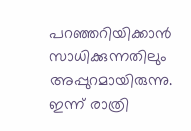പറഞ്ഞറിയിക്കാൻ സാധിക്കുന്നതിലും അപ്പുറമായിരുന്നു. ഇന്ന് രാത്രി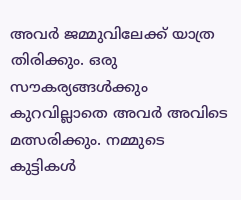അവർ ജമ്മുവിലേക്ക് യാത്ര തിരിക്കും. ഒരു സൗകര്യങ്ങൾക്കും കുറവില്ലാതെ അവർ അവിടെ മത്സരിക്കും. നമ്മുടെ കുട്ടികൾ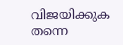വിജയിക്കുക തന്നെ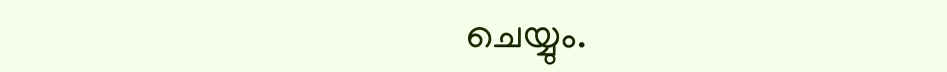ചെയ്യും.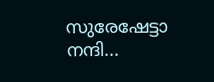സുരേഷേട്ടാ നന്ദി...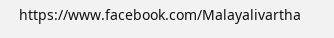https://www.facebook.com/Malayalivartha